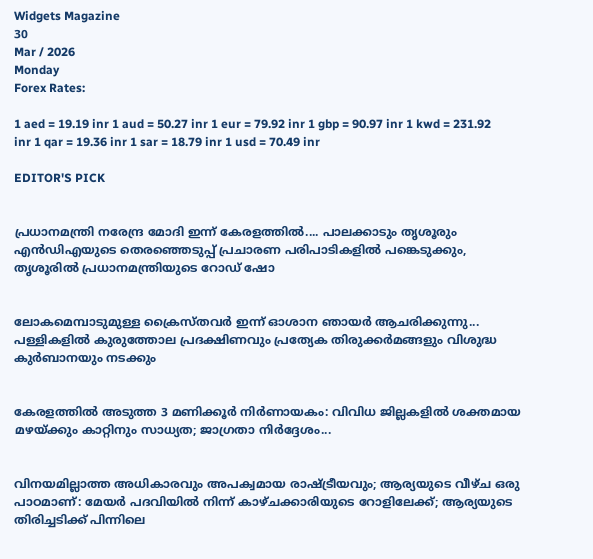Widgets Magazine
30
Mar / 2026
Monday
Forex Rates:

1 aed = 19.19 inr 1 aud = 50.27 inr 1 eur = 79.92 inr 1 gbp = 90.97 inr 1 kwd = 231.92 inr 1 qar = 19.36 inr 1 sar = 18.79 inr 1 usd = 70.49 inr

EDITOR'S PICK


പ്രധാനമന്ത്രി നരേന്ദ്ര മോദി ഇന്ന് കേരളത്തിൽ.... പാലക്കാടും തൃശൂരും എൻഡിഎയുടെ തെരഞ്ഞെടുപ്പ് പ്രചാരണ പരിപാടികളിൽ പങ്കെടുക്കും, തൃശൂരിൽ പ്രധാനമന്ത്രിയുടെ റോഡ് ഷോ


ലോകമെമ്പാടുമുള്ള ക്രൈസ്തവർ ഇന്ന് ഓശാന ഞായർ ആചരിക്കുന്നു... പള്ളികളിൽ കുരുത്തോല പ്രദക്ഷിണവും പ്രത്യേക തിരുക്കർമങ്ങളും വിശുദ്ധ കുർബാനയും നടക്കും


കേരളത്തിൽ അടുത്ത 3 മണിക്കൂർ നിർണായകം: വിവിധ ജില്ലകളിൽ ശക്തമായ മഴയ്ക്കും കാറ്റിനും സാധ്യത; ജാഗ്രതാ നിർദ്ദേശം...


വിനയമില്ലാത്ത അധികാരവും അപക്വമായ രാഷ്ട്രീയവും; ആര്യയുടെ വീഴ്ച ഒരു പാഠമാണ്: മേയർ പദവിയിൽ നിന്ന് കാഴ്ചക്കാരിയുടെ റോളിലേക്ക്; ആര്യയുടെ തിരിച്ചടിക്ക് പിന്നിലെ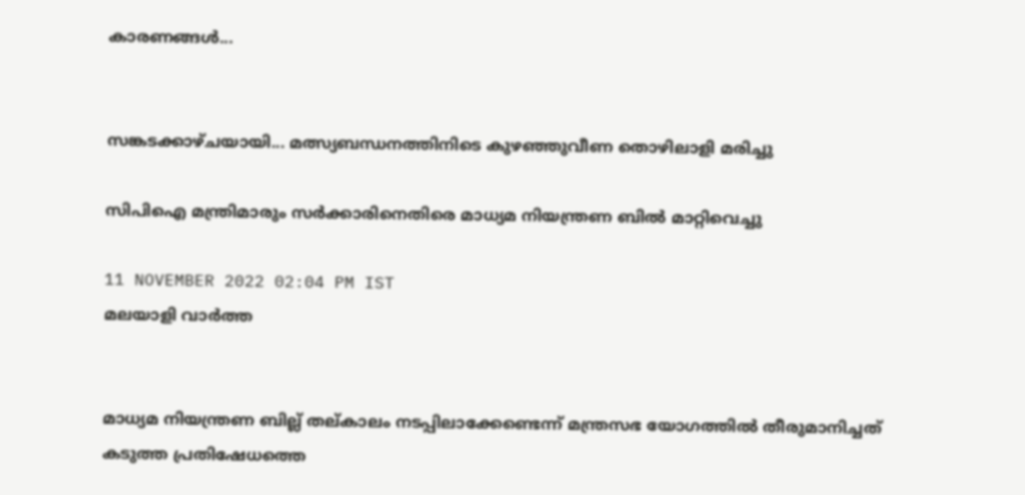കാരണങ്ങൾ...


സങ്കടക്കാഴ്ചയായി... മത്സ്യബന്ധനത്തിനിടെ കുഴഞ്ഞുവീണ തൊഴിലാളി മരിച്ചു

സിപിഐ മന്ത്രിമാരും സർക്കാരിനെതിരെ മാധ്യമ നിയന്ത്രണ ബിൽ മാറ്റിവെച്ചു

11 NOVEMBER 2022 02:04 PM IST
മലയാളി വാര്‍ത്ത


മാധ്യമ നിയന്ത്രണ ബില്ല് തല്കാലം നടപ്പിലാക്കേണ്ടെന്ന് മന്ത്രസഭ യോഗത്തില്‍ തീരുമാനിച്ചത് കടുത്ത പ്രതിഷേധത്തെ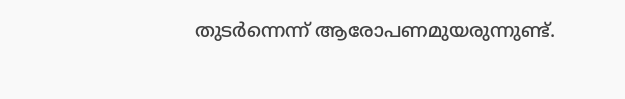തുടര്‍ന്നെന്ന് ആരോപണമുയരുന്നുണ്ട്.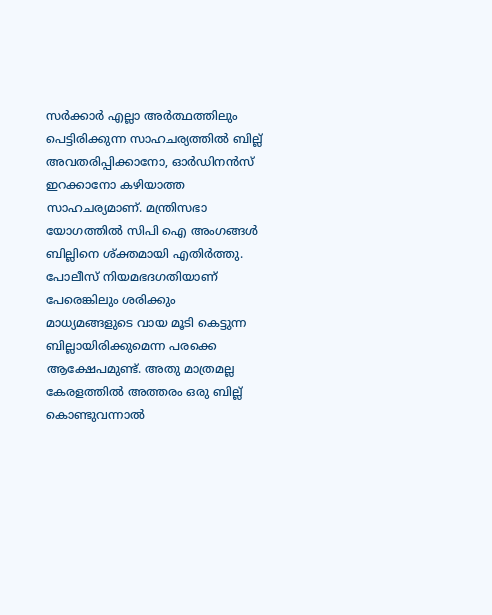സര്‍ക്കാര്‍ എല്ലാ അര്‍ത്ഥത്തിലും പെട്ടിരിക്കുന്ന സാഹചര്യത്തില്‍ ബില്ല് അവതരിപ്പിക്കാനോ, ഓര്‍ഡിനന്‍സ് ഇറക്കാനോ കഴിയാത്ത സാഹചര്യമാണ്. മന്ത്രിസഭാ യോഗത്തില്‍ സിപി ഐ അംഗങ്ങള്‍ ബില്ലിനെ ശ്ക്തമായി എതിര്‍ത്തു. പോലീസ് നിയമഭദഗതിയാണ് പേരെങ്കിലും ശരിക്കും മാധ്യമങ്ങളുടെ വായ മൂടി കെട്ടുന്ന ബില്ലായിരിക്കുമെന്ന പരക്കെ ആക്ഷേപമുണ്ട്. അതു മാത്രമല്ല കേരളത്തില്‍ അത്തരം ഒരു ബില്ല് കൊണ്ടുവന്നാല്‍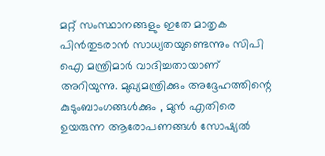മറ്റ് സംസ്ഥാനങ്ങളും ഇതേ മാതൃക പിന്‍തുടരാന്‍ സാധ്യതയുണ്ടെന്നും സിപി ഐ മന്ത്രിമാര്‍ വാദിച്ചതായാണ് അറിയുന്നു. മുഖ്യമന്ത്രിക്കും അദ്ദേഹത്തിന്റെ കുടുംബാംഗങ്ങള്‍ക്കും , മുന്‍ എതിരെ ഉയരുന്ന ആരോപണങ്ങള്‍ സോഷ്യല്‍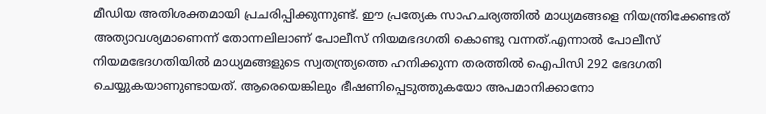മീഡിയ അതിശക്തമായി പ്രചരിപ്പിക്കുന്നുണ്ട്. ഈ പ്രത്യേക സാഹചര്യത്തില്‍ മാധ്യമങ്ങളെ നിയന്ത്രിക്കേണ്ടത് അത്യാവശ്യമാണെന്ന് തോന്നലിലാണ് പോലീസ് നിയമഭദഗതി കൊണ്ടു വന്നത്.എന്നാല്‍ പോലീസ് നിയമഭേദഗതിയില്‍ മാധ്യമങ്ങളുടെ സ്വതന്ത്ര്യത്തെ ഹനിക്കുന്ന തരത്തില്‍ ഐപിസി 292 ഭേദഗതി ചെയ്യുകയാണുണ്ടായത്. ആരെയെങ്കിലും ഭീഷണിപ്പെടുത്തുകയോ അപമാനിക്കാനോ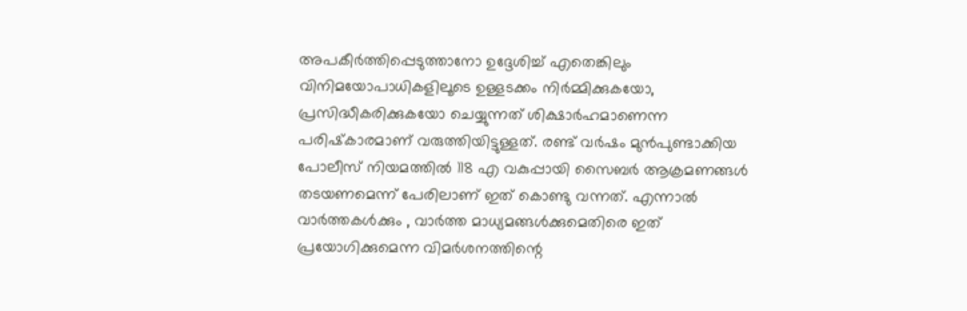അപകീര്‍ത്തിപ്പെടുത്താനോ ഉദ്ദേശിച്ച് എതെങ്കിലും വിനിമയോപാധികളിലൂടെ ഉള്ളടക്കം നിര്‍മ്മിക്കുകയോ, പ്രസിദ്ധീകരിക്കുകയോ ചെയ്യുന്നത് ശിക്ഷാര്‍ഹമാണെന്ന പരിഷ്‌കാരമാണ് വരുത്തിയിട്ടുള്ളത്. രണ്ട് വര്‍ഷം മുന്‍പുണ്ടാക്കിയ പോലീസ് നിയമത്തില്‍ 118 എ വകുപ്പായി സൈബര്‍ ആക്രമണങ്ങള്‍ തടയണമെന്ന് പേരിലാണ് ഇത് കൊണ്ടു വന്നത്. എന്നാല്‍ വാര്‍ത്തകള്‍ക്കും , വാര്‍ത്ത മാധ്യമങ്ങള്‍ക്കുമെതിരെ ഇത് പ്രയോഗിക്കുമെന്ന വിമര്‍ശനത്തിന്റെ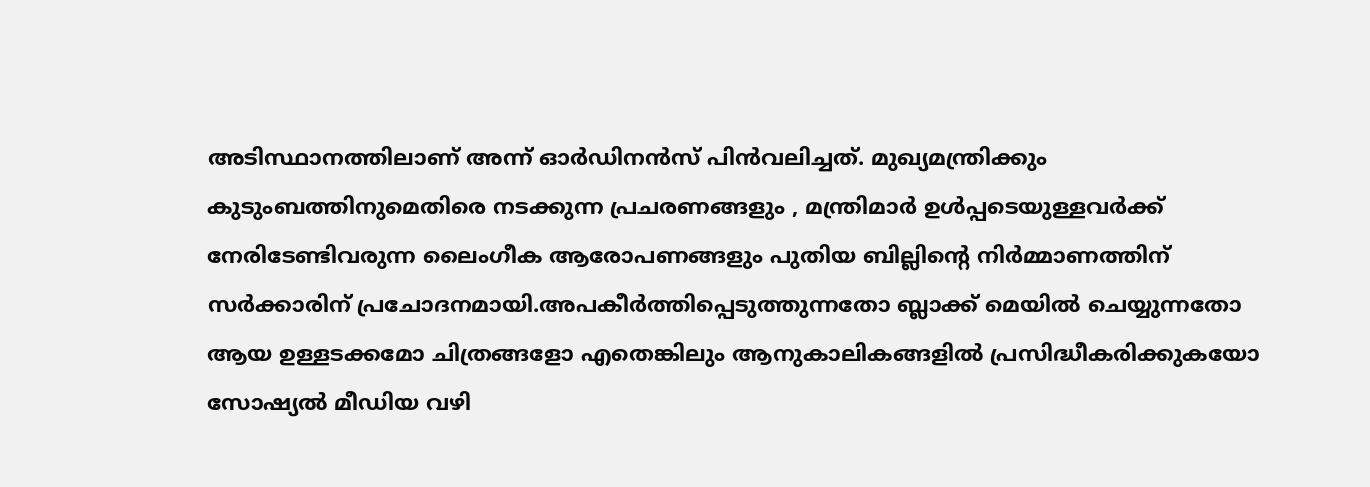അടിസ്ഥാനത്തിലാണ് അന്ന് ഓര്‍ഡിനന്‍സ് പിന്‍വലിച്ചത്. മുഖ്യമന്ത്രിക്കും കുടുംബത്തിനുമെതിരെ നടക്കുന്ന പ്രചരണങ്ങളും , മന്ത്രിമാര്‍ ഉള്‍പ്പടെയുള്ളവര്‍ക്ക് നേരിടേണ്ടിവരുന്ന ലൈംഗീക ആരോപണങ്ങളും പുതിയ ബില്ലിന്റെ നിര്‍മ്മാണത്തിന് സര്‍ക്കാരിന് പ്രചോദനമായി.അപകീര്‍ത്തിപ്പെടുത്തുന്നതോ ബ്ലാക്ക് മെയില്‍ ചെയ്യുന്നതോ ആയ ഉള്ളടക്കമോ ചിത്രങ്ങളോ എതെങ്കിലും ആനുകാലികങ്ങളില്‍ പ്രസിദ്ധീകരിക്കുകയോ സോഷ്യല്‍ മീഡിയ വഴി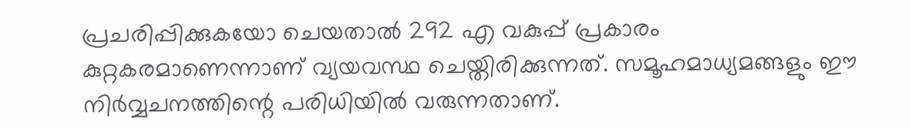പ്രചരിപ്പിക്കുകയോ ചെയതാല്‍ 292 എ വകുപ്പ് പ്രകാരം കുറ്റകരമാണെന്നാണ് വ്യയവസ്ഥ ചെയ്തിരിക്കുന്നത്. സമൂഹമാധ്യമങ്ങളും ഈ നിര്‍വ്വചനത്തിന്റെ പരിധിയില്‍ വരുന്നതാണ്.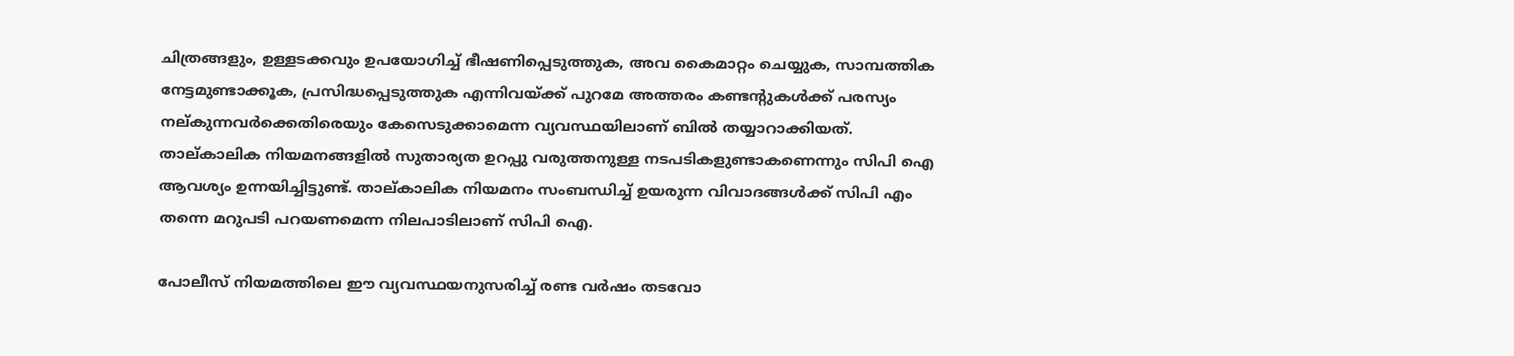ചിത്രങ്ങളും, ഉള്ളടക്കവും ഉപയോഗിച്ച് ഭീഷണിപ്പെടുത്തുക, അവ കൈമാറ്റം ചെയ്യുക, സാമ്പത്തിക നേട്ടമുണ്ടാക്കൂക, പ്രസിദ്ധപ്പെടുത്തുക എന്നിവയ്ക്ക് പുറമേ അത്തരം കണ്ടന്റുകള്‍ക്ക് പരസ്യം നല്കുന്നവര്‍ക്കെതിരെയും കേസെടുക്കാമെന്ന വ്യവസ്ഥയിലാണ് ബില്‍ തയ്യാറാക്കിയത്. താല്കാലിക നിയമനങ്ങളില്‍ സുതാര്യത ഉറപ്പു വരുത്തനുള്ള നടപടികളുണ്ടാകണെന്നും സിപി ഐ ആവശ്യം ഉന്നയിച്ചിട്ടുണ്ട്. താല്കാലിക നിയമനം സംബന്ധിച്ച് ഉയരുന്ന വിവാദങ്ങള്‍ക്ക് സിപി എം തന്നെ മറുപടി പറയണമെന്ന നിലപാടിലാണ് സിപി ഐ.

പോലീസ് നിയമത്തിലെ ഈ വ്യവസ്ഥയനുസരിച്ച് രണ്ട വര്‍ഷം തടവോ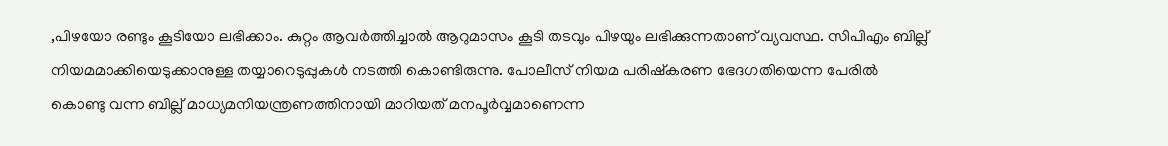,പിഴയോ രണ്ടും കൂടിയോ ലഭിക്കാം. കുറ്റം ആവര്‍ത്തിച്ചാല്‍ ആറുമാസം കൂടി തടവും പിഴയും ലഭിക്കുന്നതാണ് വ്യവസ്ഥ. സിപിഎം ബില്ല് നിയമമാക്കിയെടുക്കാനുള്ള തയ്യാറെടുപ്പുകള്‍ നടത്തി കൊണ്ടിരുന്നു. പോലീസ് നിയമ പരിഷ്‌കരണ ഭേദഗതിയെന്ന പേരില്‍ കൊണ്ടു വന്ന ബില്ല് മാധ്യമനിയന്ത്രണത്തിനായി മാറിയത് മനപൂര്‍വ്വമാണെന്ന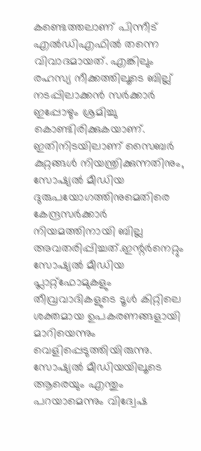കണ്ടെത്തലാണ് പിന്നീട് എല്‍ഡിഎഫില്‍ തന്നെ വിവാദമായത്. എങ്കിലും രഹസ്യ നീക്കത്തിലൂടെ ബില്ല് നടപ്പിലാക്കന്‍ സര്‍ക്കാര്‍ ഇപ്പോഴും ശ്രമിച്ചു കൊണ്ടിരിക്കുകയാണ്. ഇതിനിടയിലാണ് സൈബര്‍ കുറ്റങ്ങള്‍ നിയന്ത്രിക്കുന്നതിനും, സോഷ്യല്‍ മീഡിയ ദുരുപയോഗത്തിനുമെതിരെ കേന്ദ്രസര്‍ക്കാര്‍ നിയമത്തിനായി ബില്ല അവതരിപ്പിച്ചത്.ഇന്റര്‍നെറ്റും സോഷ്യല്‍ മീഡിയ പ്ലാറ്റ്ഫോമുകളും തീവ്രവാദികളുടെ ടൂള്‍ കിറ്റിലെ ശക്തമായ ഉപകരണങ്ങളായി മാറിയെന്നും വെളിപ്പെടുത്തിയിരുന്നു. സോഷ്യല്‍ മീഡിയയിലൂടെ ആരെയും എന്തും പറയാമെന്നും വിദ്വേഷ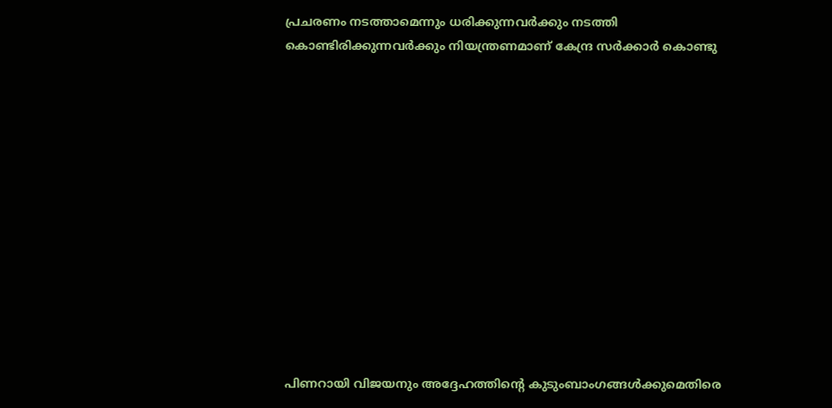പ്രചരണം നടത്താമെന്നും ധരിക്കുന്നവര്‍ക്കും നടത്തി കൊണ്ടിരിക്കുന്നവര്‍ക്കും നിയന്ത്രണമാണ് കേന്ദ്ര സര്‍ക്കാര്‍ കൊണ്ടു













പിണറായി വിജയനും അദ്ദേഹത്തിന്റെ കുടുംബാംഗങ്ങള്‍ക്കുമെതിരെ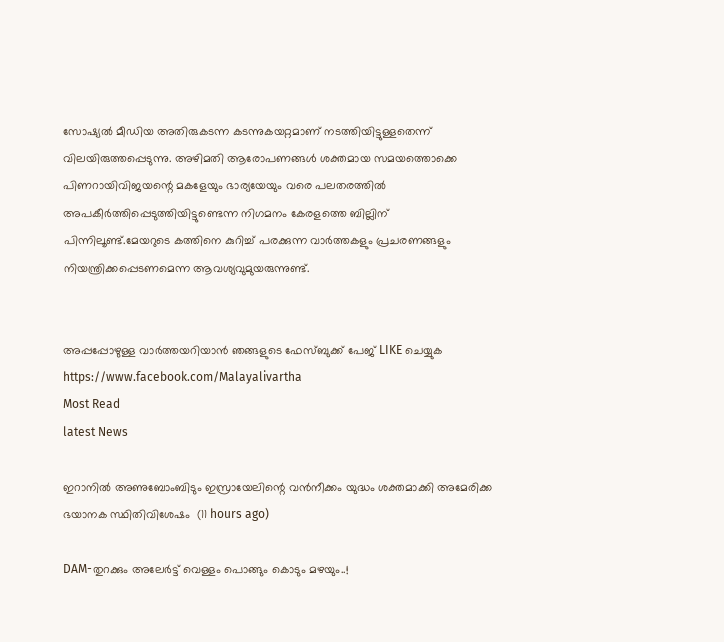സോഷ്യല്‍ മീഡിയ അതിരുകടന്ന കടന്നുകയറ്റമാണ് നടത്തിയിട്ടുള്ളതെന്ന് വിലയിരുത്തപ്പെടുന്നു. അഴിമതി ആരോപണങ്ങള്‍ ശക്തമായ സമയത്തൊക്കെ പിണറായിവിജയന്റെ മകളേയും ഭാര്യയേയും വരെ പലതരത്തില്‍ അപകീര്‍ത്തിപ്പെടുത്തിയിട്ടുണ്ടെന്ന നിഗമനം കേരളത്തെ ബില്ലിന് പിന്നിലൂണ്ട്.മേയറുടെ കത്തിനെ കുറിച്ച് പരക്കുന്ന വാര്‍ത്തകളും പ്രചരണങ്ങളും നിയന്ത്രിക്കപ്പെടണമെന്ന ആവശ്യവുമുയരുന്നുണ്ട്.


അപ്പപ്പോഴുള്ള വാര്‍ത്തയറിയാന്‍ ഞങ്ങളുടെ ഫേസ്‌ബുക്ക്‌ പേജ് LIKE ചെയ്യുക
https://www.facebook.com/Malayalivartha
Most Read
latest News

ഇറാനില്‍ അണുബോംബിടും ഇസ്രായേലിന്റെ വന്‍നീക്കം യുദ്ധം ശക്തമാക്കി അമേരിക്ക ഭയാനക സ്ഥിതിവിശേഷം  (11 hours ago)

DAM-തുറക്കും അലേർട്ട് വെള്ളം പൊങ്ങും കൊടും മഴയും..!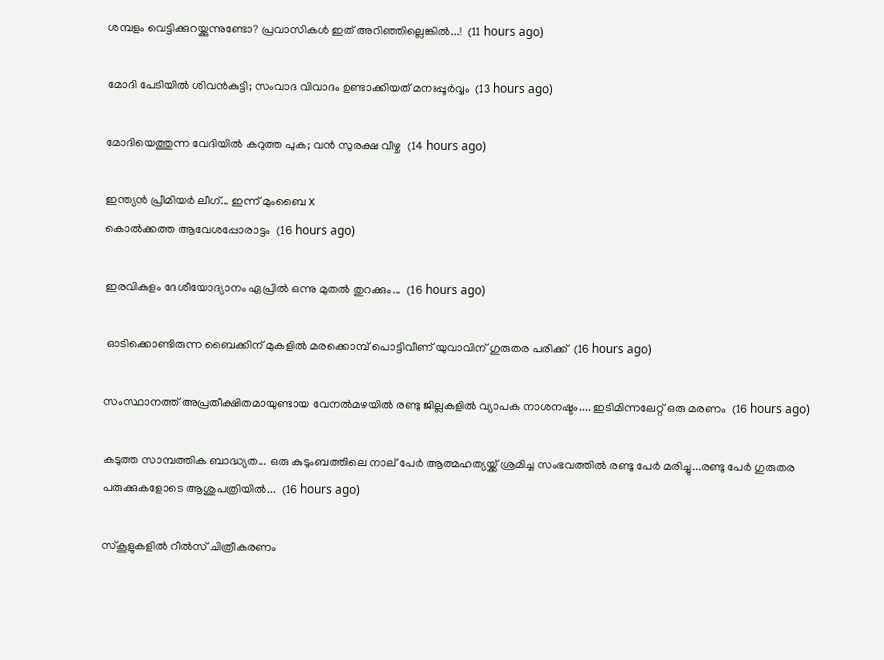ശമ്പളം വെട്ടിക്കുറയ്ക്കുന്നുണ്ടോ? പ്രവാസികൾ ഇത് അറിഞ്ഞില്ലെങ്കിൽ...!  (11 hours ago)

മോദി പേടിയിൽ ശിവൻകുട്ടി; സംവാദ വിവാദം ഉണ്ടാക്കിയത് മനഃപ്പൂർവ്വം  (13 hours ago)

മോദിയെത്തുന്ന വേദിയിൽ കറുത്ത പുക; വൻ സുരക്ഷ വീഴ്ച  (14 hours ago)

ഇന്ത്യൻ പ്രീമിയർ ലീഗ്... ഇന്ന് മുംബൈ x
കൊൽക്കത്ത ആവേശപ്പോരാട്ടം  (16 hours ago)

ഇരവികുളം ദേശീയോദ്യാനം ഏപ്രിൽ ഒന്നു മുതൽ തുറക്കും...  (16 hours ago)

 ഓടിക്കൊണ്ടിരുന്ന ബൈക്കിന് മുകളില്‍ മരക്കൊമ്പ് പൊട്ടിവീണ് യുവാവിന് ഗുരുതര പരിക്ക്  (16 hours ago)

സംസ്ഥാനത്ത് അപ്രതീക്ഷിതമായുണ്ടായ വേനൽമഴയിൽ രണ്ടു ജില്ലകളിൽ വ്യാപക നാശനഷ്ടം.... ഇടിമിന്നലേറ്റ് ഒരു മരണം  (16 hours ago)

കടുത്ത സാമ്പത്തിക ബാദ്ധ്യത... ഒരു കുടുംബത്തിലെ നാല് പേർ ആത്മഹത്യയ്ക്ക് ശ്രമിച്ച സംഭവത്തിൽ രണ്ടു പേർ മരിച്ചു...രണ്ടു പേർ ഗുരുതര പരുക്കുകളോടെ ആശുപത്രിയിൽ...  (16 hours ago)

സ്‌കൂളുകളിൽ റീൽസ് ചിത്രീകരണം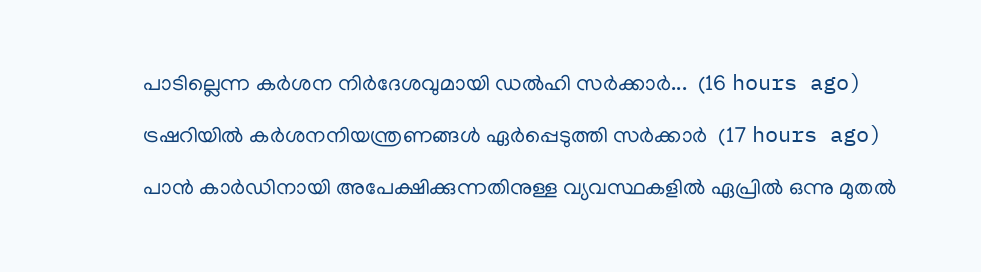പാടില്ലെന്ന കർശന നിർദേശവുമായി ഡൽഹി സർക്കാർ...  (16 hours ago)

ട്രഷറിയിൽ കർശനനിയന്ത്രണങ്ങൾ ഏർപ്പെടുത്തി സർക്കാർ  (17 hours ago)

പാൻ കാർഡിനായി അപേക്ഷിക്കുന്നതിനുള്ള വ്യവസ്ഥകളിൽ ഏപ്രിൽ ഒന്നു മുതൽ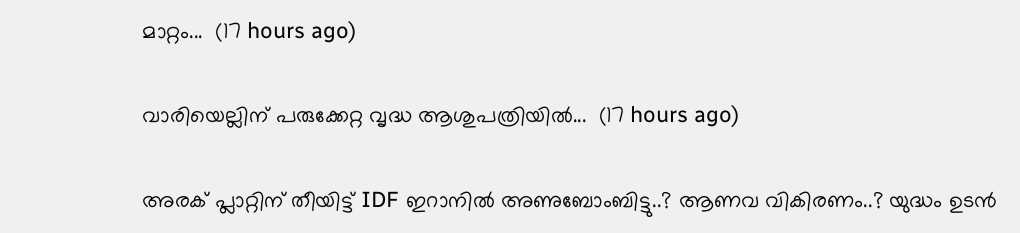മാറ്റം...  (17 hours ago)

വാരിയെല്ലിന് പരുക്കേറ്റ വൃദ്ധ ആശുപത്രിയിൽ...  (17 hours ago)

അരക് പ്ലാറ്റിന് തീയിട്ട് IDF ഇറാനിൽ അണുബോംബിട്ടു..? ആണവ വികിരണം..? യുദ്ധം ഉടൻ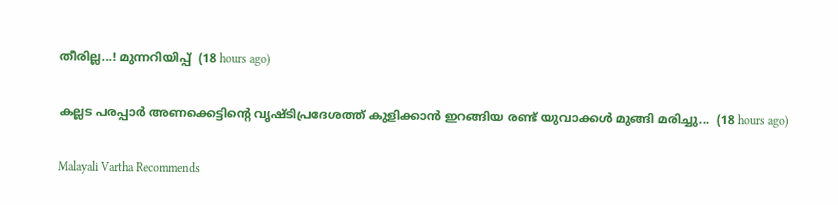തീരില്ല...! മുന്നറിയിപ്പ്  (18 hours ago)

കല്ലട പരപ്പാർ അണക്കെട്ടിന്റെ വൃഷ്ടിപ്രദേശത്ത് കുളിക്കാൻ ഇറങ്ങിയ രണ്ട് യുവാക്കൾ മുങ്ങി മരിച്ചു...  (18 hours ago)

Malayali Vartha Recommends